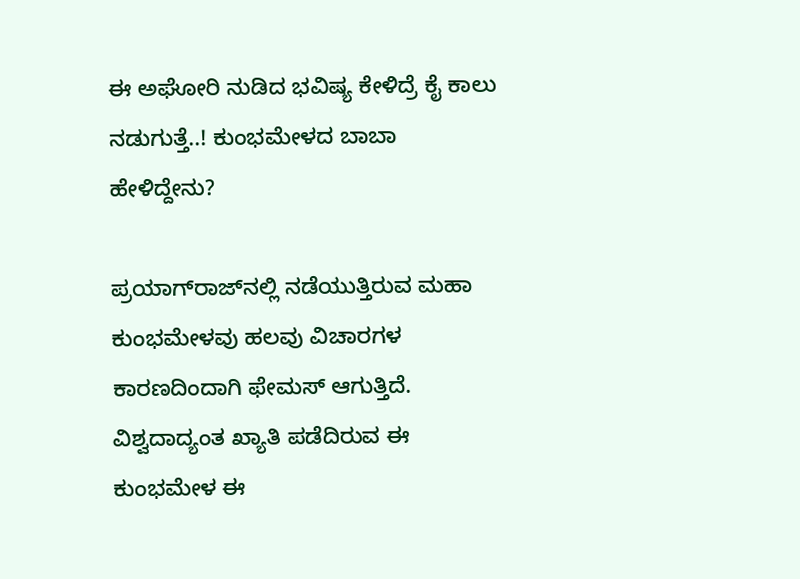ಈ ಅಘೋರಿ ನುಡಿದ ಭವಿಷ್ಯ ಕೇಳಿದ್ರೆ ಕೈ ಕಾಲು ನಡುಗುತ್ತೆ..! ಕುಂಭಮೇಳದ ಬಾಬಾ ಹೇಳಿದ್ದೇನು?

ಪ್ರಯಾಗ್‌ರಾಜ್‌ನಲ್ಲಿ ನಡೆಯುತ್ತಿರುವ ಮಹಾ ಕುಂಭಮೇಳವು ಹಲವು ವಿಚಾರಗಳ ಕಾರಣದಿಂದಾಗಿ ಫೇಮಸ್ ಆಗುತ್ತಿದೆ. ವಿಶ್ವದಾದ್ಯಂತ ಖ್ಯಾತಿ ಪಡೆದಿರುವ ಈ ಕುಂಭಮೇಳ ಈ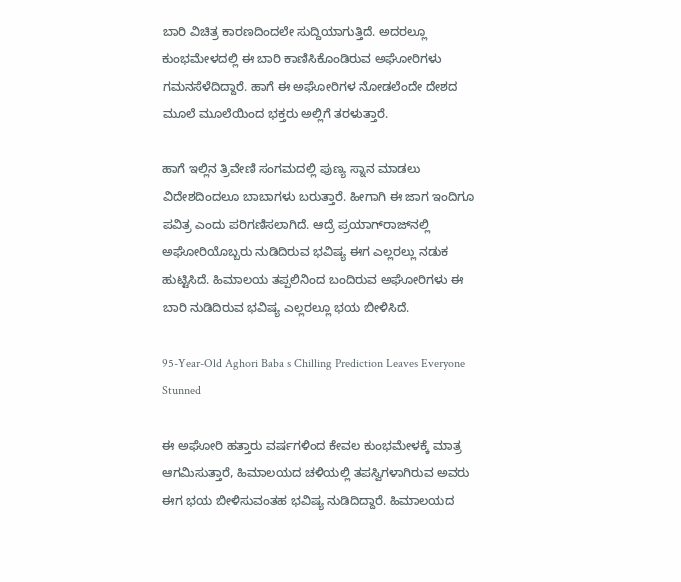ಬಾರಿ ವಿಚಿತ್ರ ಕಾರಣದಿಂದಲೇ ಸುದ್ದಿಯಾಗುತ್ತಿದೆ. ಅದರಲ್ಲೂ ಕುಂಭಮೇಳದಲ್ಲಿ ಈ ಬಾರಿ ಕಾಣಿಸಿಕೊಂಡಿರುವ ಅಘೋರಿಗಳು ಗಮನಸೆಳೆದಿದ್ದಾರೆ. ಹಾಗೆ ಈ ಅಘೋರಿಗಳ ನೋಡಲೆಂದೇ ದೇಶದ ಮೂಲೆ ಮೂಲೆಯಿಂದ ಭಕ್ತರು ಅಲ್ಲಿಗೆ ತರಳುತ್ತಾರೆ.

ಹಾಗೆ ಇಲ್ಲಿನ ತ್ರಿವೇಣಿ ಸಂಗಮದಲ್ಲಿ ಪುಣ್ಯ ಸ್ನಾನ ಮಾಡಲು ವಿದೇಶದಿಂದಲೂ ಬಾಬಾಗಳು ಬರುತ್ತಾರೆ. ಹೀಗಾಗಿ ಈ ಜಾಗ ಇಂದಿಗೂ ಪವಿತ್ರ ಎಂದು ಪರಿಗಣಿಸಲಾಗಿದೆ. ಆದ್ರೆ ಪ್ರಯಾಗ್‌ರಾಜ್‌ನಲ್ಲಿ ಅಘೋರಿಯೊಬ್ಬರು ನುಡಿದಿರುವ ಭವಿಷ್ಯ ಈಗ ಎಲ್ಲರಲ್ಲು ನಡುಕ ಹುಟ್ಟಿಸಿದೆ. ಹಿಮಾಲಯ ತಪ್ಪಲಿನಿಂದ ಬಂದಿರುವ ಅಘೋರಿಗಳು ಈ ಬಾರಿ ನುಡಿದಿರುವ ಭವಿಷ್ಯ ಎಲ್ಲರಲ್ಲೂ ಭಯ ಬೀಳಿಸಿದೆ.

95-Year-Old Aghori Baba s Chilling Prediction Leaves Everyone Stunned

ಈ ಅಘೋರಿ ಹತ್ತಾರು ವರ್ಷಗಳಿಂದ ಕೇವಲ ಕುಂಭಮೇಳಕ್ಕೆ ಮಾತ್ರ ಆಗಮಿಸುತ್ತಾರೆ, ಹಿಮಾಲಯದ ಚಳಿಯಲ್ಲಿ ತಪಸ್ವಿಗಳಾಗಿರುವ ಅವರು ಈಗ ಭಯ ಬೀಳಿಸುವಂತಹ ಭವಿಷ್ಯ ನುಡಿದಿದ್ದಾರೆ. ಹಿಮಾಲಯದ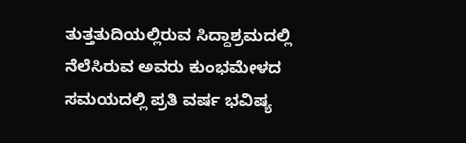ತುತ್ತತುದಿಯಲ್ಲಿರುವ ಸಿದ್ದಾಶ್ರಮದಲ್ಲಿ ನೆಲೆಸಿರುವ ಅವರು ಕುಂಭಮೇಳದ ಸಮಯದಲ್ಲಿ ಪ್ರತಿ ವರ್ಷ ಭವಿಷ್ಯ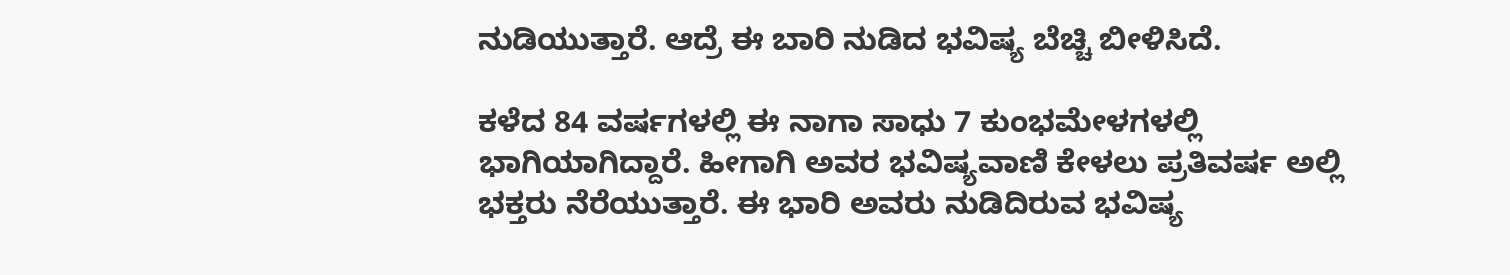ನುಡಿಯುತ್ತಾರೆ. ಆದ್ರೆ ಈ ಬಾರಿ ನುಡಿದ ಭವಿಷ್ಯ ಬೆಚ್ಚಿ ಬೀಳಿಸಿದೆ.

ಕಳೆದ 84 ವರ್ಷಗಳಲ್ಲಿ ಈ ನಾಗಾ ಸಾಧು 7 ಕುಂಭಮೇಳಗಳಲ್ಲಿ ಭಾಗಿಯಾಗಿದ್ದಾರೆ. ಹೀಗಾಗಿ ಅವರ ಭವಿಷ್ಯವಾಣಿ ಕೇಳಲು ಪ್ರತಿವರ್ಷ ಅಲ್ಲಿ ಭಕ್ತರು ನೆರೆಯುತ್ತಾರೆ. ಈ ಭಾರಿ ಅವರು ನುಡಿದಿರುವ ಭವಿಷ್ಯ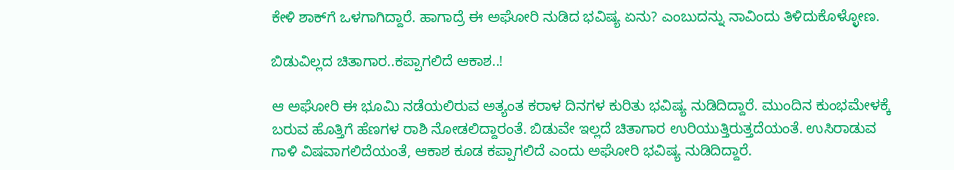ಕೇಳಿ ಶಾಕ್‌ಗೆ ಒಳಗಾಗಿದ್ದಾರೆ. ಹಾಗಾದ್ರೆ ಈ ಅಘೋರಿ ನುಡಿದ ಭವಿಷ್ಯ ಏನು? ಎಂಬುದನ್ನು ನಾವಿಂದು ತಿಳಿದುಕೊಳ್ಳೋಣ.

ಬಿಡುವಿಲ್ಲದ ಚಿತಾಗಾರ..ಕಪ್ಪಾಗಲಿದೆ ಆಕಾಶ..!

ಆ ಅಘೋರಿ ಈ ಭೂಮಿ ನಡೆಯಲಿರುವ ಅತ್ಯಂತ ಕರಾಳ ದಿನಗಳ ಕುರಿತು ಭವಿಷ್ಯ ನುಡಿದಿದ್ದಾರೆ. ಮುಂದಿನ ಕುಂಭಮೇಳಕ್ಕೆ ಬರುವ ಹೊತ್ತಿಗೆ ಹೆಣಗಳ ರಾಶಿ ನೋಡಲಿದ್ದಾರಂತೆ. ಬಿಡುವೇ ಇಲ್ಲದೆ ಚಿತಾಗಾರ ಉರಿಯುತ್ತಿರುತ್ತದೆಯಂತೆ. ಉಸಿರಾಡುವ ಗಾಳಿ ವಿಷವಾಗಲಿದೆಯಂತೆ, ಆಕಾಶ ಕೂಡ ಕಪ್ಪಾಗಲಿದೆ ಎಂದು ಅಘೋರಿ ಭವಿಷ್ಯ ನುಡಿದಿದ್ದಾರೆ.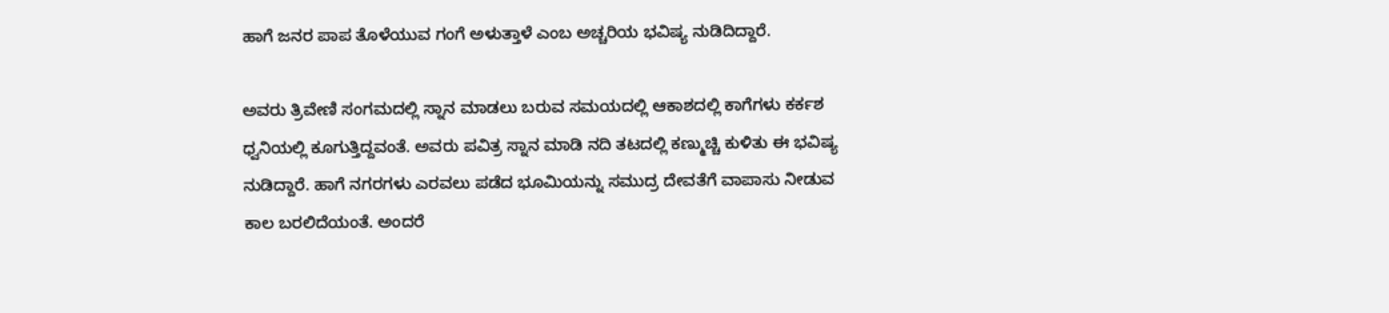ಹಾಗೆ ಜನರ ಪಾಪ ತೊಳೆಯುವ ಗಂಗೆ ಅಳುತ್ತಾಳೆ ಎಂಬ ಅಚ್ಚರಿಯ ಭವಿಷ್ಯ ನುಡಿದಿದ್ದಾರೆ.

ಅವರು ತ್ರಿವೇಣಿ ಸಂಗಮದಲ್ಲಿ ಸ್ನಾನ ಮಾಡಲು ಬರುವ ಸಮಯದಲ್ಲಿ ಆಕಾಶದಲ್ಲಿ ಕಾಗೆಗಳು ಕರ್ಕಶ ಧ್ವನಿಯಲ್ಲಿ ಕೂಗುತ್ತಿದ್ದವಂತೆ. ಅವರು ಪವಿತ್ರ ಸ್ನಾನ ಮಾಡಿ ನದಿ ತಟದಲ್ಲಿ ಕಣ್ಮುಚ್ಚಿ ಕುಳಿತು ಈ ಭವಿಷ್ಯ ನುಡಿದ್ದಾರೆ. ಹಾಗೆ ನಗರಗಳು ಎರವಲು ಪಡೆದ ಭೂಮಿಯನ್ನು ಸಮುದ್ರ ದೇವತೆಗೆ ವಾಪಾಸು ನೀಡುವ ಕಾಲ ಬರಲಿದೆಯಂತೆ. ಅಂದರೆ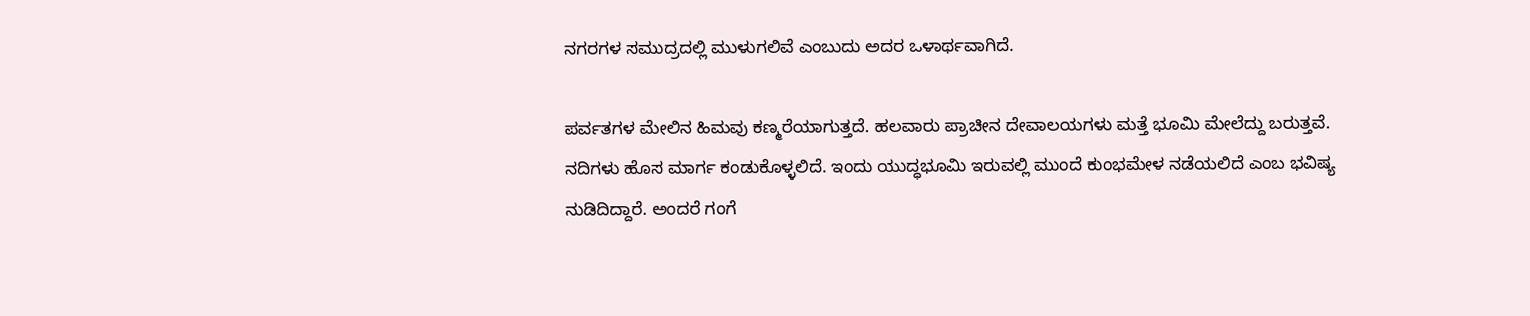ನಗರಗಳ ಸಮುದ್ರದಲ್ಲಿ ಮುಳುಗಲಿವೆ ಎಂಬುದು ಅದರ ಒಳಾರ್ಥವಾಗಿದೆ.

ಪರ್ವತಗಳ ಮೇಲಿನ ಹಿಮವು ಕಣ್ಮರೆಯಾಗುತ್ತದೆ. ಹಲವಾರು ಪ್ರಾಚೀನ ದೇವಾಲಯಗಳು ಮತ್ತೆ ಭೂಮಿ ಮೇಲೆದ್ದು ಬರುತ್ತವೆ. ನದಿಗಳು ಹೊಸ ಮಾರ್ಗ ಕಂಡುಕೊಳ್ಳಲಿದೆ. ಇಂದು ಯುದ್ಧಭೂಮಿ ಇರುವಲ್ಲಿ ಮುಂದೆ ಕುಂಭಮೇಳ ನಡೆಯಲಿದೆ ಎಂಬ ಭವಿಷ್ಯ ನುಡಿದಿದ್ದಾರೆ. ಅಂದರೆ ಗಂಗೆ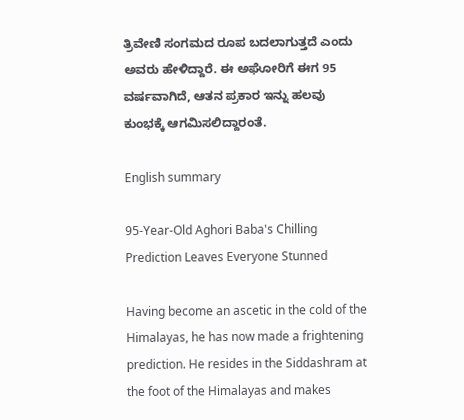ತ್ರಿವೇಣಿ ಸಂಗಮದ ರೂಪ ಬದಲಾಗುತ್ತದೆ ಎಂದು ಅವರು ಹೇಳಿದ್ದಾರೆ. ಈ ಅಘೋರಿಗೆ ಈಗ 95 ವರ್ಷವಾಗಿದೆ, ಆತನ ಪ್ರಕಾರ ಇನ್ನು ಹಲವು ಕುಂಭಕ್ಕೆ ಆಗಮಿಸಲಿದ್ದಾರಂತೆ.

English summary

95-Year-Old Aghori Baba's Chilling Prediction Leaves Everyone Stunned

Having become an ascetic in the cold of the Himalayas, he has now made a frightening prediction. He resides in the Siddashram at the foot of the Himalayas and makes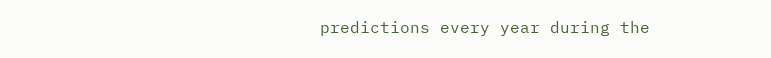predictions every year during the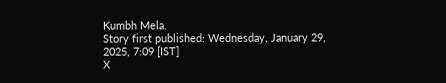Kumbh Mela.
Story first published: Wednesday, January 29, 2025, 7:09 [IST]
X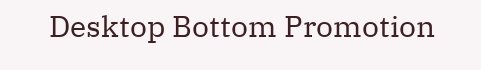Desktop Bottom Promotion